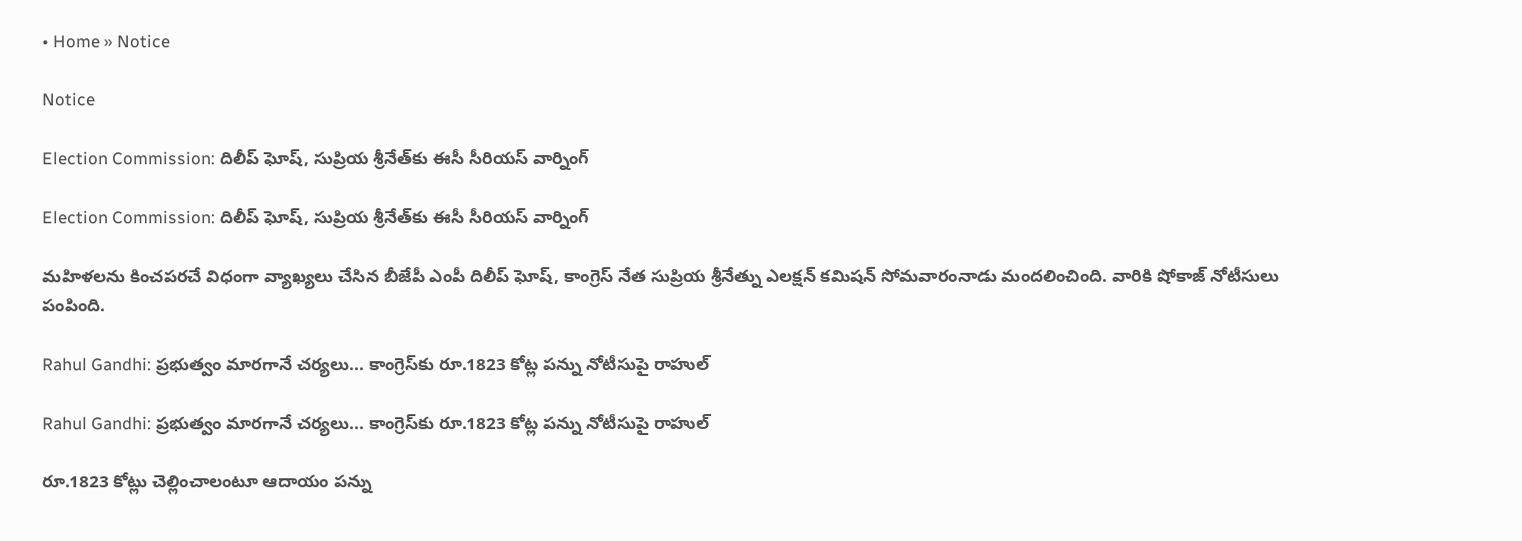• Home » Notice

Notice

Election Commission: దిలీప్ ఘోష్, సుప్రియ శ్రీనేత్‌కు ఈసీ సీరియస్ వార్నింగ్

Election Commission: దిలీప్ ఘోష్, సుప్రియ శ్రీనేత్‌కు ఈసీ సీరియస్ వార్నింగ్

మహిళలను కించపరచే విధంగా వ్యాఖ్యలు చేసిన బీజేపీ ఎంపీ దిలీప్ ఘోష్, కాంగ్రెస్ నేత సుప్రియ శ్రీనేత్ను ఎలక్షన్ కమిషన్ సోమవారంనాడు మందలించింది. వారికి షోకాజ్ నోటీసులు పంపింది.

Rahul Gandhi: ప్రభుత్వం మారగానే చర్యలు... కాంగ్రెస్‌కు రూ.1823 కోట్ల పన్ను నోటీసుపై రాహుల్

Rahul Gandhi: ప్రభుత్వం మారగానే చర్యలు... కాంగ్రెస్‌కు రూ.1823 కోట్ల పన్ను నోటీసుపై రాహుల్

రూ.1823 కోట్లు చెల్లించాలంటూ ఆదాయం పన్ను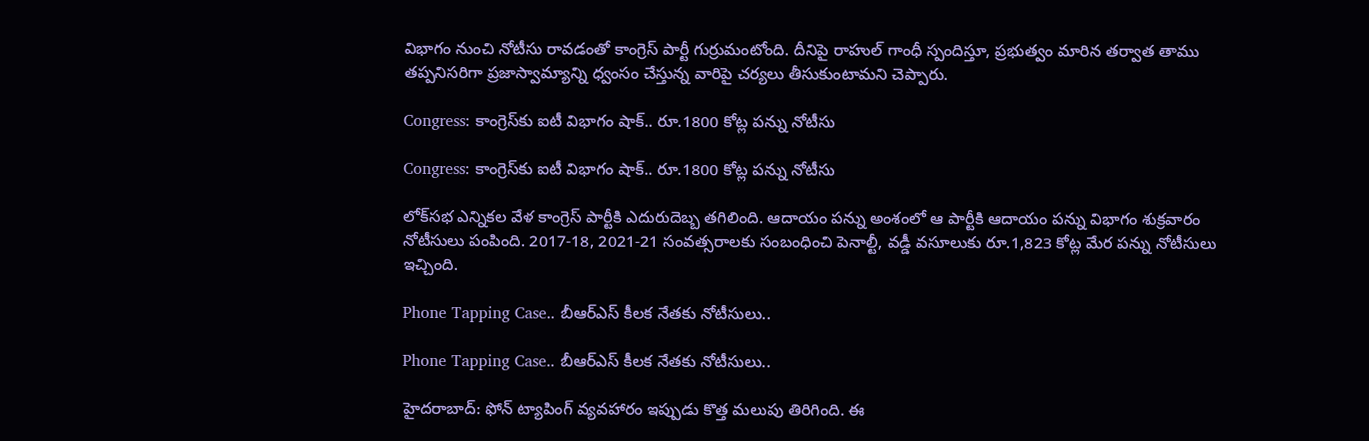విభాగం నుంచి నోటీసు రావడంతో కాంగ్రెస్ పార్టీ గుర్రుమంటోంది. దీనిపై రాహుల్ గాంధీ స్పందిస్తూ, ప్రభుత్వం మారిన తర్వాత తాము తప్పనిసరిగా ప్రజాస్వామ్యాన్ని ధ్వంసం చేస్తున్న వారిపై చర్యలు తీసుకుంటామని చెప్పారు.

Congress: కాంగ్రెస్‌కు ఐటీ విభాగం షాక్.. రూ.1800 కోట్ల పన్ను నోటీసు

Congress: కాంగ్రెస్‌కు ఐటీ విభాగం షాక్.. రూ.1800 కోట్ల పన్ను నోటీసు

లోక్‌సభ ఎన్నికల వేళ కాంగ్రెస్ పార్టీకి ఎదురుదెబ్బ తగిలింది. ఆదాయం పన్ను అంశంలో ఆ పార్టీకి ఆదాయం పన్ను విభాగం శుక్రవారం నోటీసులు పంపింది. 2017-18, 2021-21 సంవత్సరాలకు సంబంధించి పెనాల్టీ, వడ్డీ వసూలుకు రూ.1,823 కోట్ల మేర పన్ను నోటీసులు ఇచ్చింది.

Phone Tapping Case.. బీఆర్ఎస్ కీలక నేతకు నోటీసులు..

Phone Tapping Case.. బీఆర్ఎస్ కీలక నేతకు నోటీసులు..

హైదరాబాద్: ఫోన్ ట్యాపింగ్ వ్యవహారం ఇప్పుడు కొత్త మలుపు తిరిగింది. ఈ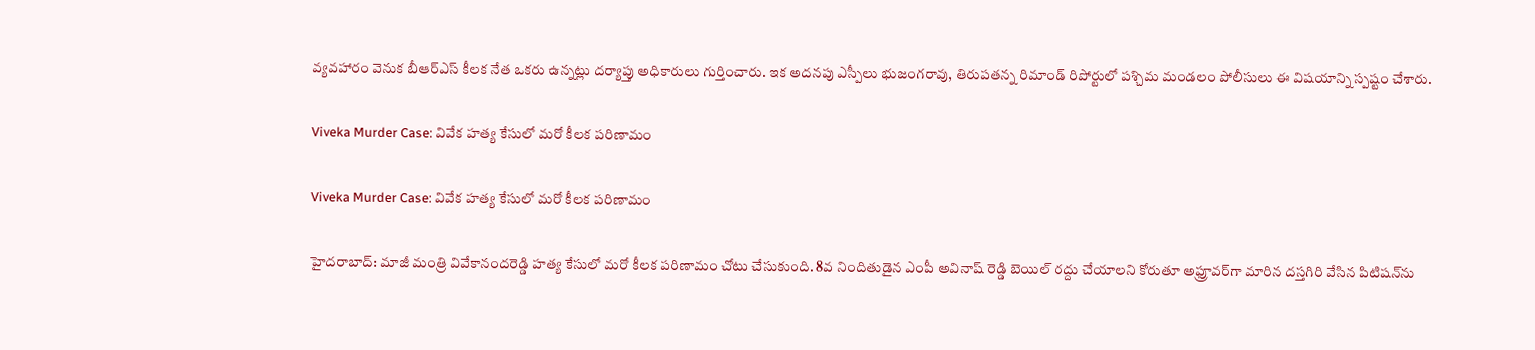వ్యవహారం వెనుక బీఆర్ఎస్ కీలక నేత ఒకరు ఉన్నట్లు దర్యాప్తు అధికారులు గుర్తించారు. ఇక అదనపు ఎస్పీలు భుజంగరావు, తిరుపతన్న రిమాండ్ రిపోర్టులో పశ్చిమ మండలం పోలీసులు ఈ విషయాన్ని స్పష్టం చేశారు.

Viveka Murder Case: వివేక హత్య కేసులో మరో కీలక పరిణామం

Viveka Murder Case: వివేక హత్య కేసులో మరో కీలక పరిణామం

హైదరాబాద్: మాజీ మంత్రి వివేకానందరెడ్డి హత్య కేసులో మరో కీలక పరిణామం చోటు చేసుకుంది. 8వ నిందితుడైన ఎంపీ అవినాష్ రెడ్డి బెయిల్ రద్దు చేయాలని కోరుతూ అఫ్రూవర్‌గా మారిన దస్తగిరి వేసిన పిటిషన్‌ను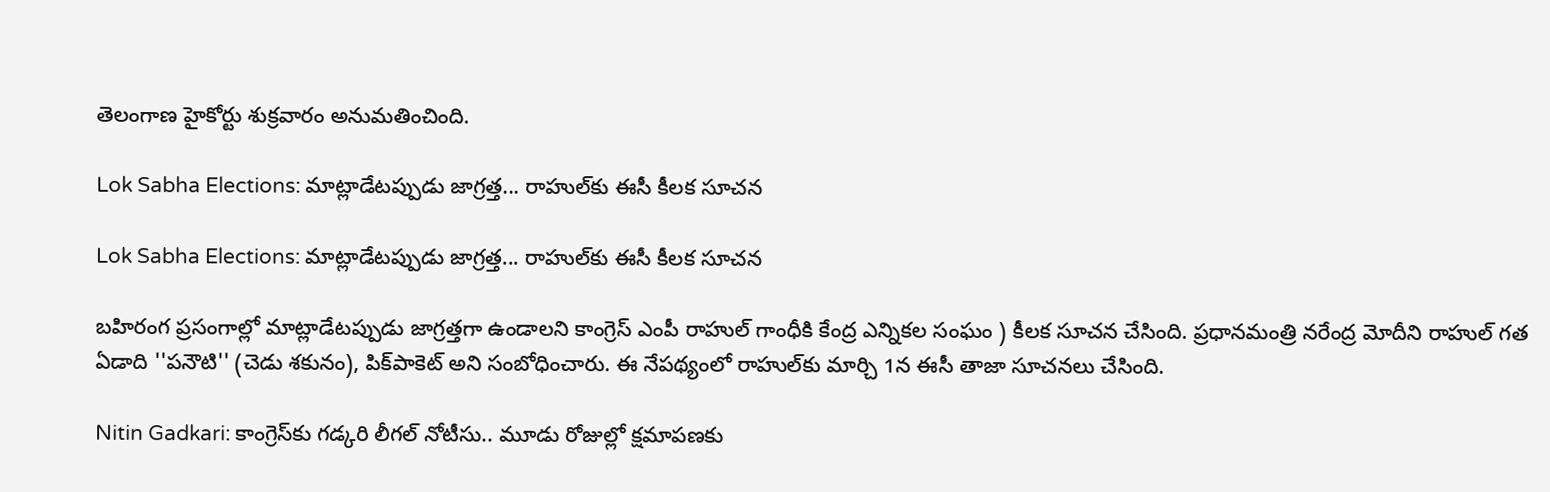తెలంగాణ హైకోర్టు శుక్రవారం అనుమతించింది.

Lok Sabha Elections: మాట్లాడేటప్పుడు జాగ్రత్త... రాహుల్‌‌కు ఈసీ కీలక సూచన

Lok Sabha Elections: మాట్లాడేటప్పుడు జాగ్రత్త... రాహుల్‌‌కు ఈసీ కీలక సూచన

బహిరంగ ప్రసంగాల్లో మాట్లాడేటప్పుడు జాగ్రత్తగా ఉండాలని కాంగ్రెస్ ఎంపీ రాహుల్‌ గాంధీకి కేంద్ర ఎన్నికల సంఘం ) కీలక సూచన చేసింది. ప్రధానమంత్రి నరేంద్ర మోదీని రాహుల్ గత ఏడాది ''పనౌటి'' (చెడు శకునం), పిక్‌పాకెట్ అని సంబోధించారు. ఈ నేపథ్యంలో రాహుల్‌కు మార్చి 1న ఈసీ తాజా సూచనలు చేసింది.

Nitin Gadkari: కాంగ్రెస్‌కు గడ్కరి లీగల్ నోటీసు.. మూడు రోజుల్లో క్షమాపణకు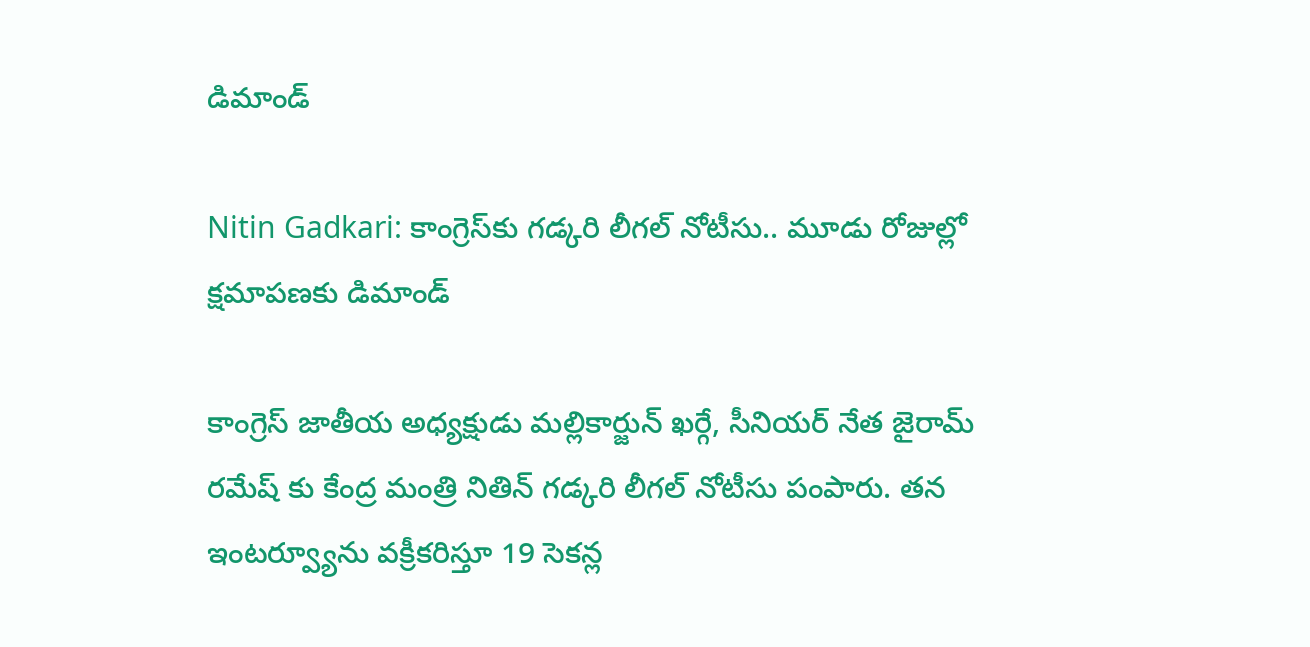డిమాండ్

Nitin Gadkari: కాంగ్రెస్‌కు గడ్కరి లీగల్ నోటీసు.. మూడు రోజుల్లో క్షమాపణకు డిమాండ్

కాంగ్రెస్ జాతీయ అధ్యక్షుడు మల్లికార్జున్ ఖర్గే, సీనియర్ నేత జైరామ్ రమేష్‌ కు కేంద్ర మంత్రి నితిన్ గడ్కరి లీగల్ నోటీసు పంపారు. తన ఇంటర్వ్యూను వక్రీకరిస్తూ 19 సెకన్ల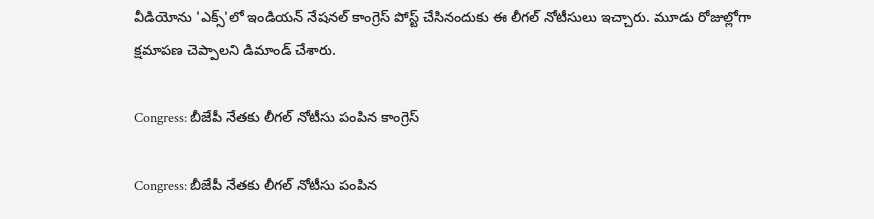వీడియోను 'ఎక్స్'లో ఇండియన్ నేషనల్ కాంగ్రెస్ పోస్ట్ చేసినందుకు ఈ లీగల్ నోటీసులు ఇచ్చారు. మూడు రోజుల్లోగా క్షమాపణ చెప్పాలని డిమాండ్ చేశారు.

Congress: బీజేపీ నేతకు లీగల్‌ నోటీసు పంపిన కాంగ్రెస్‌

Congress: బీజేపీ నేతకు లీగల్‌ నోటీసు పంపిన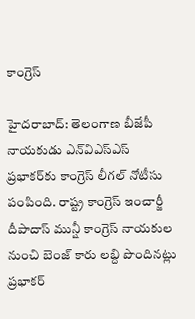కాంగ్రెస్‌

హైదరాబాద్: తెలంగాణ బీజేపీ నాయకుడు ఎన్‌విఎస్‌ఎస్‌ ప్రభాకర్‌కు కాంగ్రెస్ లీగల్‌ నోటీసు పంపింది. రాష్ట్ర కాంగ్రెస్ ఇంచార్జీ దీపాదాస్‌ మున్షీ కాంగ్రెస్‌ నాయకుల నుంచి బెంజ్‌ కారు లబ్ది పొందినట్లు ప్రభాకర్‌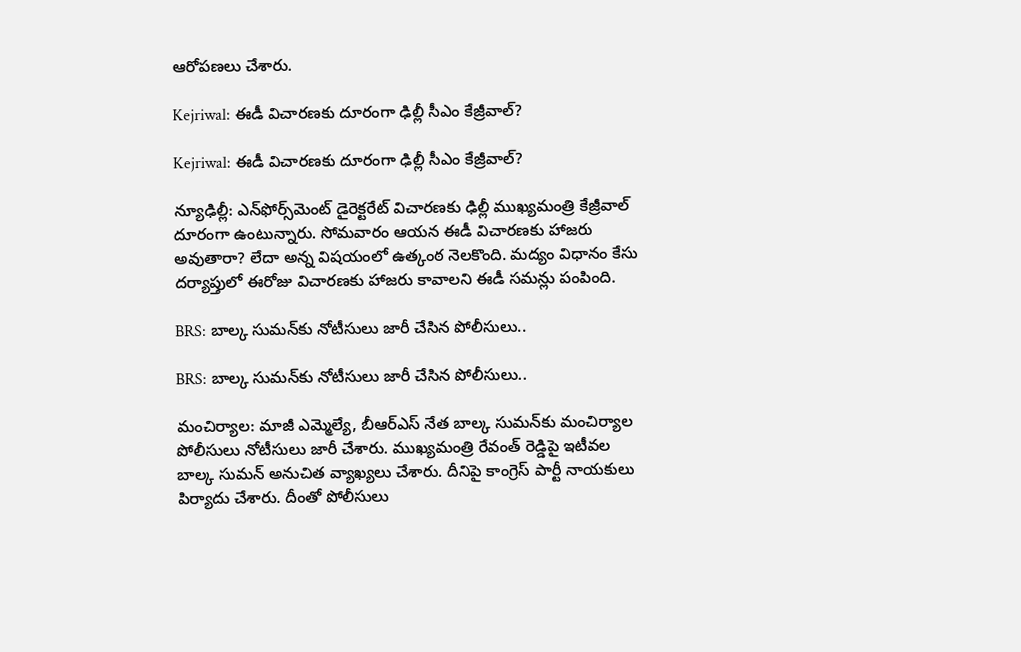ఆరోపణలు చేశారు.

Kejriwal: ఈడీ విచారణకు దూరంగా ఢిల్లీ సీఎం కేజ్రీవాల్?

Kejriwal: ఈడీ విచారణకు దూరంగా ఢిల్లీ సీఎం కేజ్రీవాల్?

న్యూఢిల్లీ: ఎన్‌ఫోర్స్‌మెంట్ డైరెక్టరేట్ విచారణకు ఢిల్లీ ముఖ్యమంత్రి కేజ్రీవాల్ దూరంగా ఉంటున్నారు. సోమవారం ఆయన ఈడీ విచారణకు హాజరు అవుతారా? లేదా అన్న విషయంలో ఉత్కంఠ నెలకొంది. మద్యం విధానం కేసు దర్యాప్తులో ఈరోజు విచారణకు హాజరు కావాలని ఈడీ సమన్లు పంపింది.

BRS: బాల్క సుమన్‌కు నోటీసులు జారీ చేసిన పోలీసులు..

BRS: బాల్క సుమన్‌కు నోటీసులు జారీ చేసిన పోలీసులు..

మంచిర్యాల: మాజీ ఎమ్మెల్యే, బీఆర్ఎస్ నేత బాల్క సుమన్‌కు మంచిర్యాల పోలీసులు నోటీసులు జారీ చేశారు. ముఖ్యమంత్రి రేవంత్ రెడ్డిపై ఇటీవల బాల్క సుమన్ అనుచిత వ్యాఖ్యలు చేశారు. దీనిపై కాంగ్రెస్ పార్టీ నాయకులు పిర్యాదు చేశారు. దీంతో పోలీసులు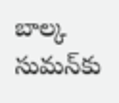బాల్క సుమన్‌కు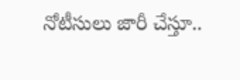నోటీసులు జారీ చేస్తూ..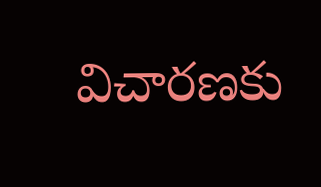విచారణకు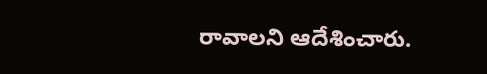రావాలని ఆదేశించారు.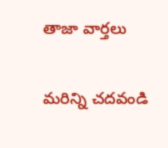తాజా వార్తలు

మరిన్ని చదవండి